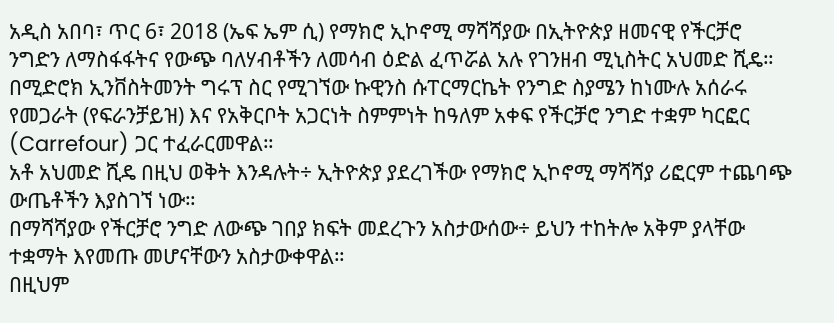አዲስ አበባ፣ ጥር 6፣ 2018 (ኤፍ ኤም ሲ) የማክሮ ኢኮኖሚ ማሻሻያው በኢትዮጵያ ዘመናዊ የችርቻሮ ንግድን ለማስፋፋትና የውጭ ባለሃብቶችን ለመሳብ ዕድል ፈጥሯል አሉ የገንዘብ ሚኒስትር አህመድ ሺዴ።
በሚድሮክ ኢንቨስትመንት ግሩፕ ስር የሚገኘው ኩዊንስ ሱፐርማርኬት የንግድ ስያሜን ከነሙሉ አሰራሩ የመጋራት (የፍራንቻይዝ) እና የአቅርቦት አጋርነት ስምምነት ከዓለም አቀፍ የችርቻሮ ንግድ ተቋም ካርፎር (Carrefour) ጋር ተፈራርመዋል።
አቶ አህመድ ሺዴ በዚህ ወቅት እንዳሉት÷ ኢትዮጵያ ያደረገችው የማክሮ ኢኮኖሚ ማሻሻያ ሪፎርም ተጨባጭ ውጤቶችን እያስገኘ ነው።
በማሻሻያው የችርቻሮ ንግድ ለውጭ ገበያ ክፍት መደረጉን አስታውሰው÷ ይህን ተከትሎ አቅም ያላቸው ተቋማት እየመጡ መሆናቸውን አስታውቀዋል።
በዚህም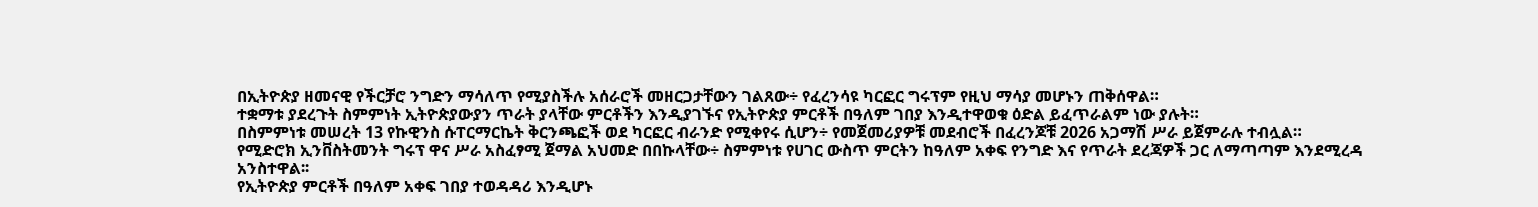በኢትዮጵያ ዘመናዊ የችርቻሮ ንግድን ማሳለጥ የሚያስችሉ አሰራሮች መዘርጋታቸውን ገልጸው÷ የፈረንሳዩ ካርፎር ግሩፕም የዚህ ማሳያ መሆኑን ጠቅሰዋል።
ተቋማቱ ያደረጉት ስምምነት ኢትዮጵያውያን ጥራት ያላቸው ምርቶችን እንዲያገኙና የኢትዮጵያ ምርቶች በዓለም ገበያ እንዲተዋወቁ ዕድል ይፈጥራልም ነው ያሉት።
በስምምነቱ መሠረት 13 የኩዊንስ ሱፐርማርኬት ቅርንጫፎች ወደ ካርፎር ብራንድ የሚቀየሩ ሲሆን÷ የመጀመሪያዎቹ መደብሮች በፈረንጆቹ 2026 አጋማሽ ሥራ ይጀምራሉ ተብሏል።
የሚድሮክ ኢንቨስትመንት ግሩፕ ዋና ሥራ አስፈፃሚ ጀማል አህመድ በበኩላቸው÷ ስምምነቱ የሀገር ውስጥ ምርትን ከዓለም አቀፍ የንግድ እና የጥራት ደረጃዎች ጋር ለማጣጣም እንደሚረዳ አንስተዋል፡፡
የኢትዮጵያ ምርቶች በዓለም አቀፍ ገበያ ተወዳዳሪ እንዲሆኑ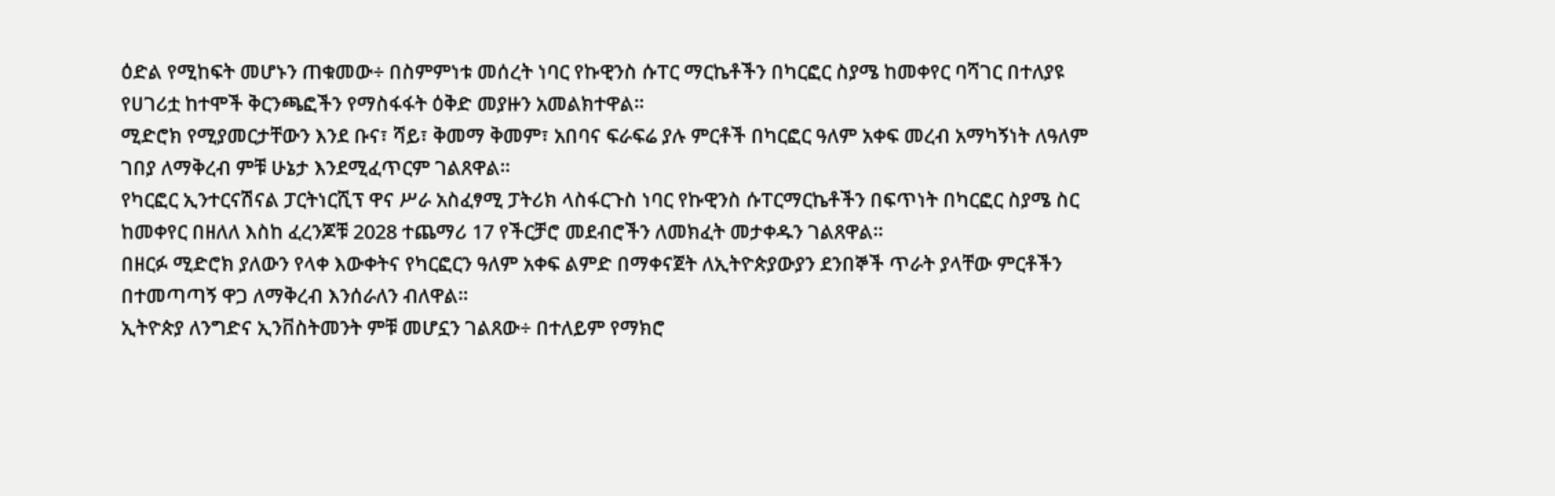ዕድል የሚከፍት መሆኑን ጠቁመው÷ በስምምነቱ መሰረት ነባር የኩዊንስ ሱፐር ማርኬቶችን በካርፎር ስያሜ ከመቀየር ባሻገር በተለያዩ የሀገሪቷ ከተሞች ቅርንጫፎችን የማስፋፋት ዕቅድ መያዙን አመልክተዋል፡፡
ሚድሮክ የሚያመርታቸውን እንደ ቡና፣ ሻይ፣ ቅመማ ቅመም፣ አበባና ፍራፍሬ ያሉ ምርቶች በካርፎር ዓለም አቀፍ መረብ አማካኝነት ለዓለም ገበያ ለማቅረብ ምቹ ሁኔታ እንደሚፈጥርም ገልጸዋል።
የካርፎር ኢንተርናሽናል ፓርትነርሺፕ ዋና ሥራ አስፈፃሚ ፓትሪክ ላስፋርጉስ ነባር የኩዊንስ ሱፐርማርኬቶችን በፍጥነት በካርፎር ስያሜ ስር ከመቀየር በዘለለ እስከ ፈረንጆቹ 2028 ተጨማሪ 17 የችርቻሮ መደብሮችን ለመክፈት መታቀዱን ገልጸዋል፡፡
በዘርፉ ሚድሮክ ያለውን የላቀ እውቀትና የካርፎርን ዓለም አቀፍ ልምድ በማቀናጀት ለኢትዮጵያውያን ደንበኞች ጥራት ያላቸው ምርቶችን በተመጣጣኝ ዋጋ ለማቅረብ እንሰራለን ብለዋል።
ኢትዮጵያ ለንግድና ኢንቨስትመንት ምቹ መሆኗን ገልጸው÷ በተለይም የማክሮ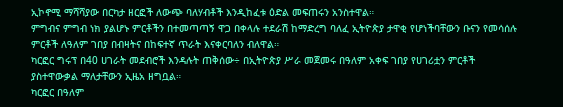ኢኮኖሚ ማሻሻያው በርካታ ዘርፎች ለውጭ ባለሃብቶች እንዲከፈቱ ዕድል መፍጠሩን አንስተዋል።
ምግብና ምግብ ነክ ያልሆኑ ምርቶችን በተመጣጣኝ ዋጋ በቀላሉ ተደራሽ ከማድረግ ባለፈ ኢትዮጵያ ታዋቂ የሆነችባቸውን ቡናን የመሳሰሉ ምርቶች ለዓለም ገበያ በብዛትና በከፍተኛ ጥራት እናቀርባለን ብለዋል።
ካርፎር ግሩፕ በ40 ሀገራት መደብሮች እንዳሉት ጠቅሰው÷ በኢትዮጵያ ሥራ መጀመሩ በዓለም አቀፍ ገበያ የሀገሪቷን ምርቶች ያስተዋውቃል ማለታቸውን ኢዜአ ዘግቧል።
ካርፎር በዓለም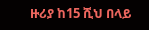ዙሪያ ከ15 ሺህ በላይ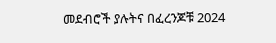መደብሮች ያሉትና በፈረንጆቹ 2024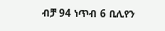ብቻ 94 ነጥብ 6 ቢሊየን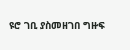ዩሮ ገቢ ያስመዘገበ ግዙፍ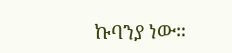ኩባንያ ነው።